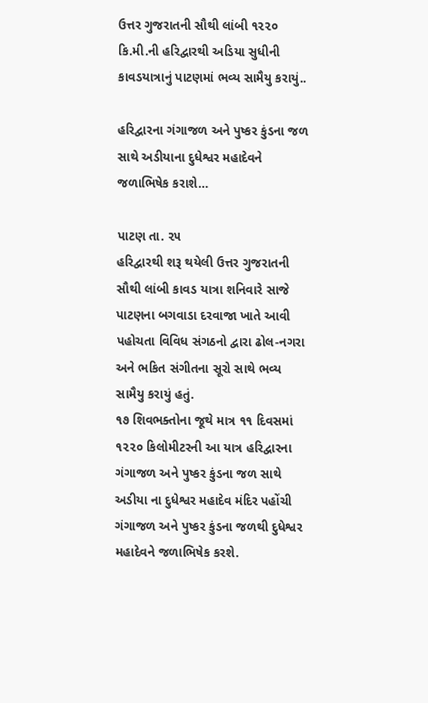ઉત્તર ગુજરાતની સૌથી લાંબી ૧૨૨૦ કિ.મી.ની હરિદ્વારથી અડિયા સુધીની કાવડયાત્રાનું પાટણમાં ભવ્ય સામૈયુ કરાયું..

હરિદ્વારના ગંગાજળ અને પુષ્કર કુંડના જળ સાથે અડીયાના દુધેશ્વર મહાદેવને જળાભિષેક કરાશે…

પાટણ તા. ૨૫
હરિદ્વારથી શરૂ થયેલી ઉત્તર ગુજરાતની સૌથી લાંબી કાવડ યાત્રા શનિવારે સાજે પાટણના બગવાડા દરવાજા ખાતે આવી પહોચતા વિવિધ સંગઠનો દ્વારા ઢોલ-નગરા અને ભકિત સંગીતના સૂરો સાથે ભવ્ય સામૈયુ કરાયું હતું.
૧૭ શિવભક્તોના જૂથે માત્ર ૧૧ દિવસમાં ૧૨૨૦ કિલોમીટરની આ યાત્ર હરિદ્વારના ગંગાજળ અને પુષ્કર કુંડના જળ સાથે અડીયા ના દુધેશ્વર મહાદેવ મંદિર પહોંચી ગંગાજળ અને પુષ્કર કુંડના જળથી દુધેશ્વર મહાદેવને જળાભિષેક કરશે.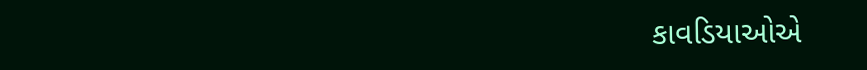કાવડિયાઓએ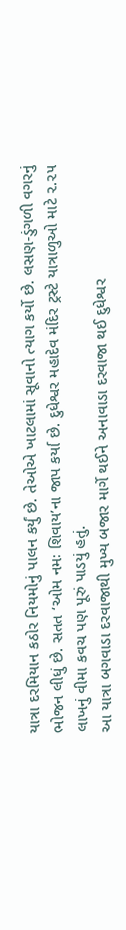યાત્રા દરમિયાન કઠોર નિયમોનું પાલન કર્યું છે. તેઓએ ખાટલામાં સૂવાનો ત્યાગ કર્યો છે. લસણ-ડુંગળી વગરનું ભોજન લીધું છે. સતત ‘ઓમ નમઃ શિવાય’ના જાપ કર્યા છે. દુધેશ્વર મહાદેવ મંદિર ટ્રસ્ટે યાત્રાળુઓ માટે ૨.૨૫ લાખનું વીમા કવચ પણ પૂરું પાડયું હતું.
આ યાત્રા બગવાડા દરવાજાથી મુખ્ય બજાર માર્ગે થઈને અનાવાડા દરવાજા થઈ દુધેશ્વર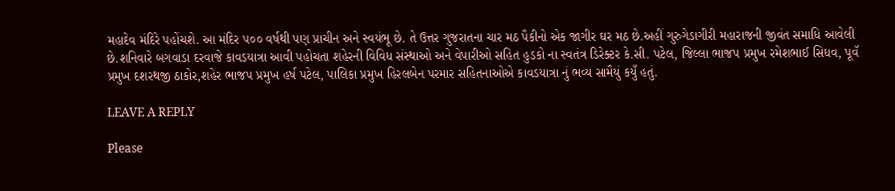મહાદેવ મંદિરે પહોંચશે. આ મંદિર ૫૦૦ વર્ષથી પણ પ્રાચીન અને સ્વયંભૂ છે. તે ઉત્તર ગુજરાતના ચાર મઠ પૈકીનો એક જાગીર ઘર મઠ છે.અહીં ગુરુગેડાગીરી મહારાજની જીવંત સમાધિ આવેલી છે.શનિવારે બગવાડા દરવાજે કાવડયાત્રા આવી પહોચતા શહેરની વિવિધ સંસ્થાઓ અને વેપારીઓ સહિત હુડકો ના સ્વતંત્ર ડિરેક્ટર કે.સી. પટેલ, જિલ્લા ભાજપ પ્રમુખ રમેશભાઈ સિધવ, પૂવૅ પ્રમુખ દશરથજી ઠાકોર,શહેર ભાજપ પ્રમુખ હર્ષ પટેલ, પાલિકા પ્રમુખ હિરલબેન પરમાર સહિતનાઓએ કાવડયાત્રા નું ભવ્ય સામૈયું કયુઁ હતું.

LEAVE A REPLY

Please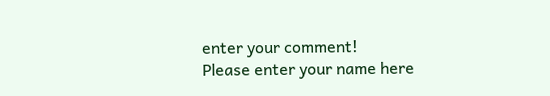enter your comment!
Please enter your name here